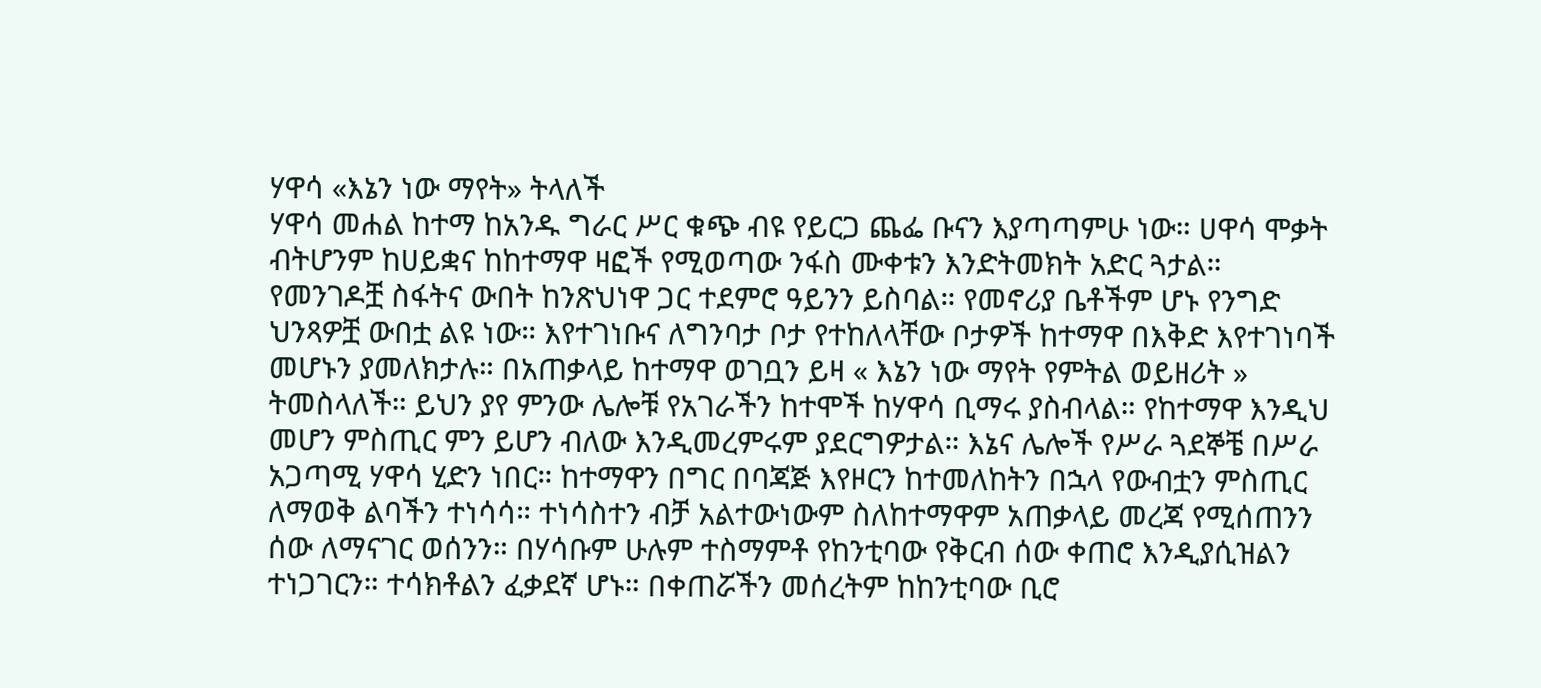ሃዋሳ «እኔን ነው ማየት» ትላለች
ሃዋሳ መሐል ከተማ ከአንዱ ግራር ሥር ቁጭ ብዩ የይርጋ ጨፌ ቡናን እያጣጣምሁ ነው። ሀዋሳ ሞቃት ብትሆንም ከሀይቋና ከከተማዋ ዛፎች የሚወጣው ንፋስ ሙቀቱን እንድትመክት አድር ጓታል። የመንገዶቿ ስፋትና ውበት ከንጽህነዋ ጋር ተደምሮ ዓይንን ይስባል። የመኖሪያ ቤቶችም ሆኑ የንግድ ህንጻዎቿ ውበቷ ልዩ ነው። እየተገነቡና ለግንባታ ቦታ የተከለላቸው ቦታዎች ከተማዋ በእቅድ እየተገነባች መሆኑን ያመለክታሉ። በአጠቃላይ ከተማዋ ወገቧን ይዛ « እኔን ነው ማየት የምትል ወይዘሪት » ትመስላለች። ይህን ያየ ምንው ሌሎቹ የአገራችን ከተሞች ከሃዋሳ ቢማሩ ያስብላል። የከተማዋ እንዲህ መሆን ምስጢር ምን ይሆን ብለው እንዲመረምሩም ያደርግዎታል። እኔና ሌሎች የሥራ ጓደኞቼ በሥራ አጋጣሚ ሃዋሳ ሂድን ነበር። ከተማዋን በግር በባጃጅ እየዞርን ከተመለከትን በኋላ የውብቷን ምስጢር ለማወቅ ልባችን ተነሳሳ። ተነሳስተን ብቻ አልተውነውም ስለከተማዋም አጠቃላይ መረጃ የሚሰጠንን ሰው ለማናገር ወሰንን። በሃሳቡም ሁሉም ተስማምቶ የከንቲባው የቅርብ ሰው ቀጠሮ እንዲያሲዝልን ተነጋገርን። ተሳክቶልን ፈቃደኛ ሆኑ። በቀጠሯችን መሰረትም ከከንቲባው ቢሮ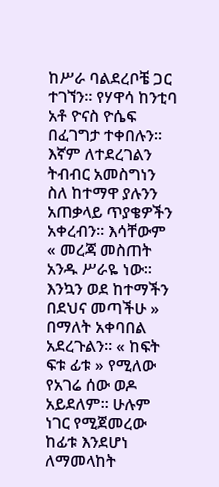ከሥራ ባልደረቦቼ ጋር ተገኘን። የሃዋሳ ከንቲባ አቶ ዮናስ ዮሴፍ በፈገግታ ተቀበሉን። እኛም ለተደረገልን ትብብር አመስግነን ስለ ከተማዋ ያሉንን አጠቃላይ ጥያቄዎችን አቀረብን። እሳቸውም « መረጃ መስጠት አንዱ ሥራዬ ነው። እንኳን ወደ ከተማችን በደህና መጣችሁ » በማለት አቀባበል አደረጉልን። « ከፍት ፍቱ ፊቱ » የሚለው የአገሬ ሰው ወዶ አይደለም። ሁሉም ነገር የሚጀመረው ከፊቱ እንደሆነ ለማመላከት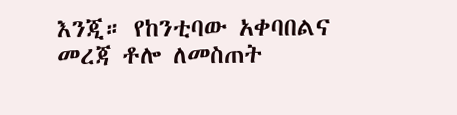እንጂ። የከንቲባው አቀባበልና መረጃ ቶሎ ለመስጠት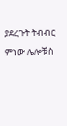ያደረጉት ትብብር ምነው ሌሎቹስ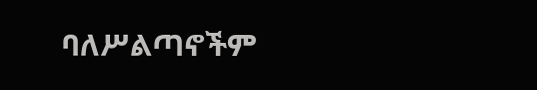ባለሥልጣኖችም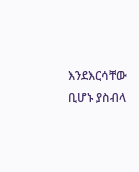እንደእርሳቸው ቢሆኑ ያስብላ